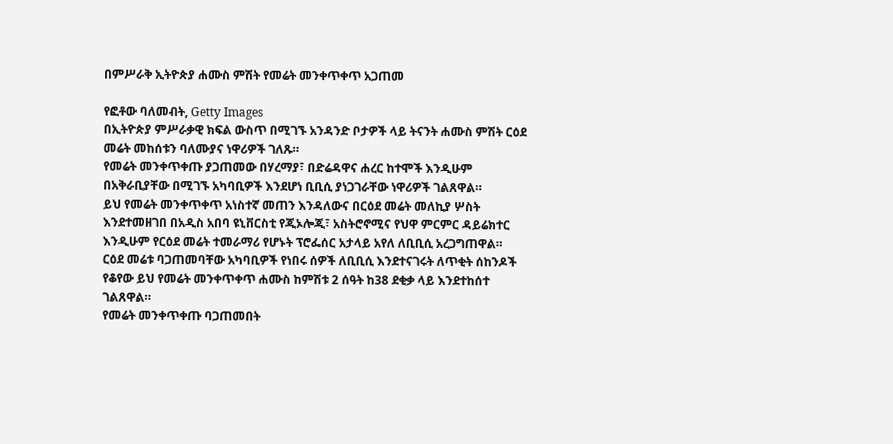በምሥራቅ ኢትዮጵያ ሐሙስ ምሽት የመሬት መንቀጥቀጥ አጋጠመ

የፎቶው ባለመብት, Getty Images
በኢትዮጵያ ምሥራቃዊ ክፍል ውስጥ በሚገኙ አንዳንድ ቦታዎች ላይ ትናንት ሐሙስ ምሽት ርዕደ መሬት መከሰቱን ባለሙያና ነዋሪዎች ገለጹ።
የመሬት መንቀጥቀጡ ያጋጠመው በሃረማያ፣ በድሬዳዋና ሐረር ከተሞች እንዲሁም በአቅራቢያቸው በሚገኙ አካባቢዎች እንደሆነ ቢቢሲ ያነጋገራቸው ነዋሪዎች ገልጸዋል።
ይህ የመሬት መንቀጥቀጥ አነስተኛ መጠን እንዳለውና በርዕደ መሬት መለኪያ ሦስት እንደተመዘገበ በአዲስ አበባ ዩኒቨርስቲ የጂኦሎጂ፣ አስትሮኖሚና የህዋ ምርምር ዳይሬክተር እንዲሁም የርዕደ መሬት ተመራማሪ የሆኑት ፕሮፌሰር አታላይ አየለ ለቢቢሲ አረጋግጠዋል።
ርዕደ መሬቱ ባጋጠመባቸው አካባቢዎች የነበሩ ሰዎች ለቢቢሲ እንደተናገሩት ለጥቂት ሰከንዶች የቆየው ይህ የመሬት መንቀጥቀጥ ሐሙስ ከምሽቱ 2 ሰዓት ከ38 ደቂቃ ላይ እንደተከሰተ ገልጸዋል።
የመሬት መንቀጥቀጡ ባጋጠመበት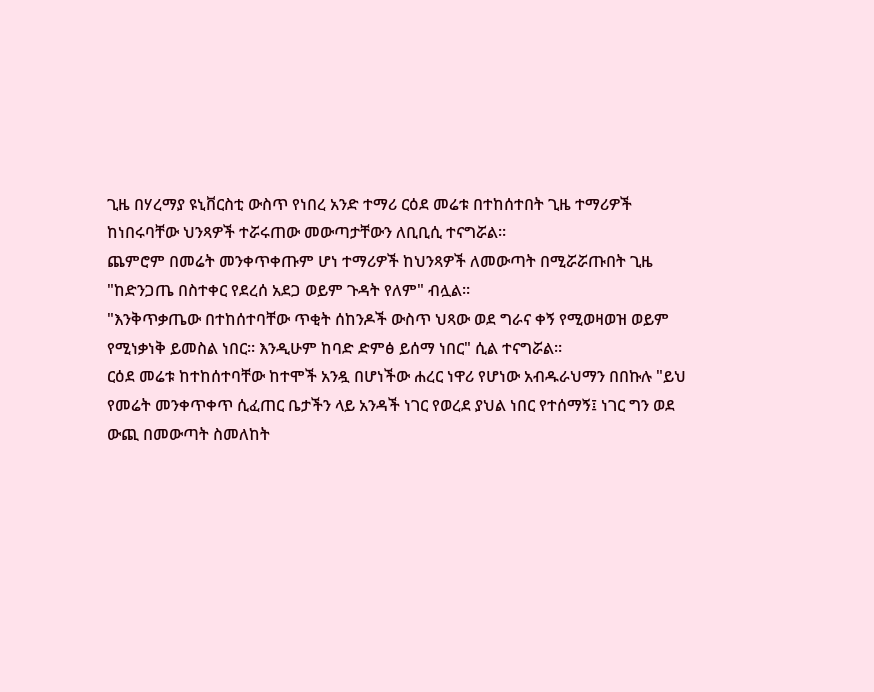ጊዜ በሃረማያ ዩኒቨርስቲ ውስጥ የነበረ አንድ ተማሪ ርዕደ መሬቱ በተከሰተበት ጊዜ ተማሪዎች ከነበሩባቸው ህንጻዎች ተሯሩጠው መውጣታቸውን ለቢቢሲ ተናግሯል።
ጨምሮም በመሬት መንቀጥቀጡም ሆነ ተማሪዎች ከህንጻዎች ለመውጣት በሚሯሯጡበት ጊዜ "ከድንጋጤ በስተቀር የደረሰ አደጋ ወይም ጉዳት የለም" ብሏል።
"እንቅጥቃጤው በተከሰተባቸው ጥቂት ሰከንዶች ውስጥ ህጻው ወደ ግራና ቀኝ የሚወዛወዝ ወይም የሚነቃነቅ ይመስል ነበር። እንዲሁም ከባድ ድምፅ ይሰማ ነበር" ሲል ተናግሯል።
ርዕደ መሬቱ ከተከሰተባቸው ከተሞች አንዷ በሆነችው ሐረር ነዋሪ የሆነው አብዱራህማን በበኩሉ "ይህ የመሬት መንቀጥቀጥ ሲፈጠር ቤታችን ላይ አንዳች ነገር የወረደ ያህል ነበር የተሰማኝ፤ ነገር ግን ወደ ውጪ በመውጣት ስመለከት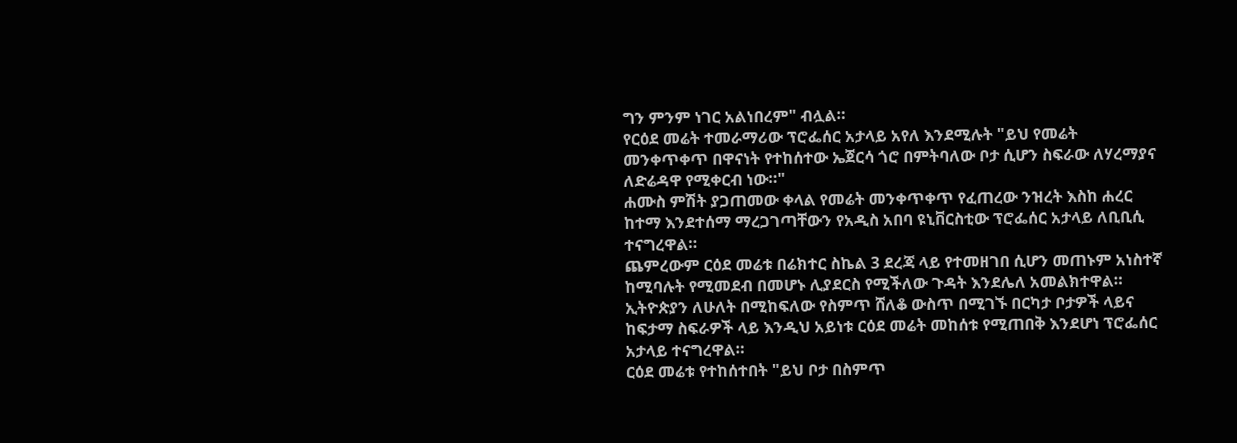ግን ምንም ነገር አልነበረም" ብሏል።
የርዕደ መሬት ተመራማሪው ፕሮፌሰር አታላይ አየለ እንደሚሉት "ይህ የመሬት መንቀጥቀጥ በዋናነት የተከሰተው ኤጀርሳ ጎሮ በምትባለው ቦታ ሲሆን ስፍራው ለሃረማያና ለድሬዳዋ የሚቀርብ ነው።"
ሐሙስ ምሽት ያጋጠመው ቀላል የመሬት መንቀጥቀጥ የፈጠረው ንዝረት እስከ ሐረር ከተማ እንደተሰማ ማረጋገጣቸውን የአዲስ አበባ ዩኒቨርስቲው ፕሮፌሰር አታላይ ለቢቢሲ ተናግረዋል።
ጨምረውም ርዕደ መሬቱ በሬክተር ስኬል 3 ደረጃ ላይ የተመዘገበ ሲሆን መጠኑም አነስተኛ ከሚባሉት የሚመደብ በመሆኑ ሊያደርስ የሚችለው ጉዳት እንደሌለ አመልክተዋል።
ኢትዮጵያን ለሁለት በሚከፍለው የስምጥ ሸለቆ ውስጥ በሚገኙ በርካታ ቦታዎች ላይና ከፍታማ ስፍራዎች ላይ እንዲህ አይነቱ ርዕደ መሬት መከሰቱ የሚጠበቅ እንደሆነ ፕሮፌሰር አታላይ ተናግረዋል።
ርዕደ መሬቱ የተከሰተበት "ይህ ቦታ በስምጥ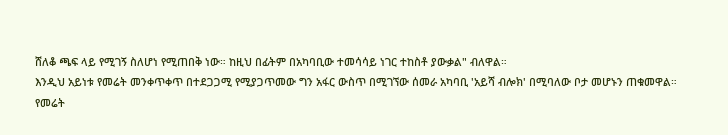ሸለቆ ጫፍ ላይ የሚገኝ ስለሆነ የሚጠበቅ ነው። ከዚህ በፊትም በአካባቢው ተመሳሳይ ነገር ተከስቶ ያውቃል" ብለዋል።
እንዲህ አይነቱ የመሬት መንቀጥቀጥ በተደጋጋሚ የሚያጋጥመው ግን አፋር ውስጥ በሚገኘው ሰመራ አካባቢ 'አይሻ ብሎክ' በሚባለው ቦታ መሆኑን ጠቁመዋል።
የመሬት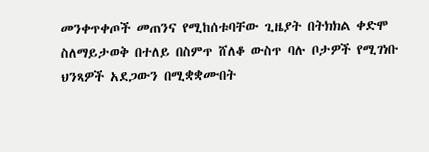መንቀጥቀጦች መጠንና የሚከሰቱባቸው ጊዜያት በትክክል ቀድሞ ስለማይታወቅ በተለይ በስምጥ ሸለቆ ውስጥ ባሉ ቦታዎች የሚገነቡ ህንጻዎች አደጋውን በሚቋቋሙበት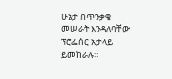ሁኔታ በጥንቃቄ መሠራት እንዳለባቸው ፕሮፌሰር አታላይ ይመከራሉ።